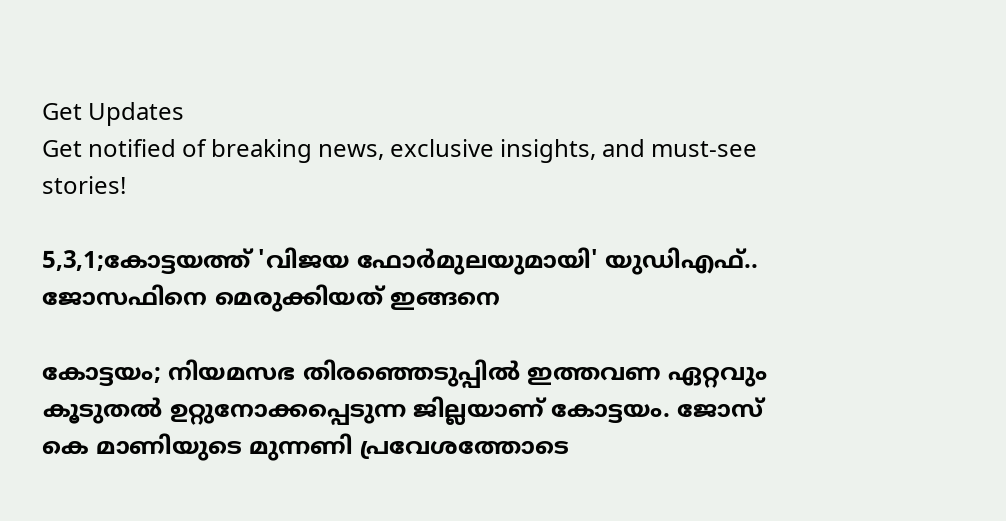Get Updates
Get notified of breaking news, exclusive insights, and must-see stories!

5,3,1;കോട്ടയത്ത് 'വിജയ ഫോർമുലയുമായി' യുഡിഎഫ്.. ജോസഫിനെ മെരുക്കിയത് ഇങ്ങനെ

കോട്ടയം; നിയമസഭ തിരഞ്ഞെടുപ്പിൽ ഇത്തവണ ഏറ്റവും കൂടുതൽ ഉറ്റുനോക്കപ്പെടുന്ന ജില്ലയാണ് കോട്ടയം. ജോസ് കെ മാണിയുടെ മുന്നണി പ്രവേശത്തോടെ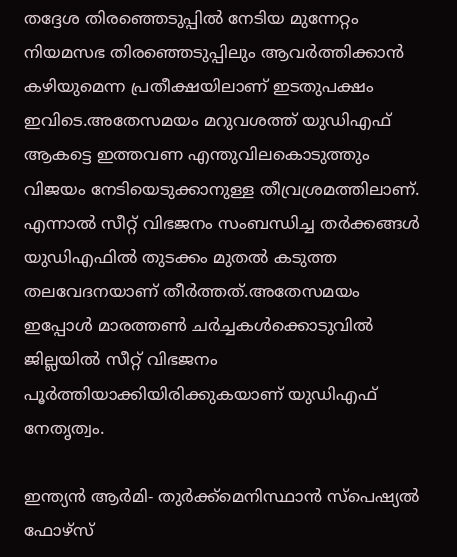തദ്ദേശ തിരഞ്ഞെടുപ്പിൽ നേടിയ മുന്നേറ്റം നിയമസഭ തിരഞ്ഞെടുപ്പിലും ആവർത്തിക്കാൻ കഴിയുമെന്ന പ്രതീക്ഷയിലാണ് ഇടതുപക്ഷം ഇവിടെ.അതേസമയം മറുവശത്ത് യുഡിഎഫ് ആകട്ടെ ഇത്തവണ എന്തുവിലകൊടുത്തും വിജയം നേടിയെടുക്കാനുള്ള തീവ്രശ്രമത്തിലാണ്. എന്നാൽ സീറ്റ് വിഭജനം സംബന്ധിച്ച തർക്കങ്ങൾ യുഡിഎഫിൽ തുടക്കം മുതൽ കടുത്ത തലവേദനയാണ് തീർത്തത്.അതേസമയം ഇപ്പോൾ മാരത്തൺ ചർച്ചകൾക്കൊടുവിൽ ജില്ലയിൽ സീറ്റ് വിഭജനം പൂർത്തിയാക്കിയിരിക്കുകയാണ് യുഡിഎഫ് നേതൃത്വം.

ഇന്ത്യന്‍ ആര്‍മി- തുര്‍ക്ക്‌മെനിസ്ഥാന്‍ സ്‌പെഷ്യല്‍ ഫോഴ്‌സ്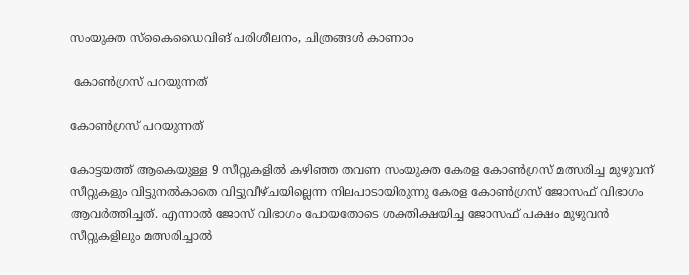സംയുക്ത സ്‌കൈഡൈവിങ് പരിശീലനം, ചിത്രങ്ങള്‍ കാണാം

 കോൺഗ്രസ് പറയുന്നത്

കോൺഗ്രസ് പറയുന്നത്

കോട്ടയത്ത് ആകെയുള്ള 9 സീറ്റുകളിൽ കഴിഞ്ഞ തവണ സംയുക്ത കേരള കോൺഗ്രസ് മത്സരിച്ച മുഴുവന് സീറ്റുകളും വിട്ടുനൽകാതെ വിട്ടുവീഴ്ചയില്ലെന്ന നിലപാടായിരുന്നു കേരള കോൺഗ്രസ് ജോസഫ് വിഭാഗം ആവർത്തിച്ചത്. എന്നാൽ ജോസ് വിഭാഗം പോയതോടെ ശക്തിക്ഷയിച്ച ജോസഫ് പക്ഷം മുഴുവൻ സീറ്റുകളിലും മത്സരിച്ചാൽ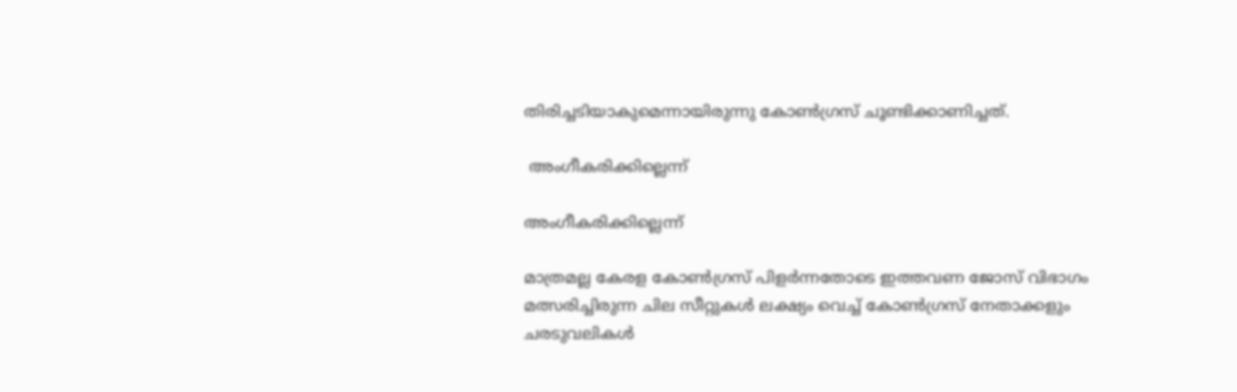തിരിച്ചടിയാകുമെന്നായിരുന്നു കോൺഗ്രസ് ചൂണ്ടിക്കാണിച്ചത്.

 അംഗീകരിക്കില്ലെന്ന്

അംഗീകരിക്കില്ലെന്ന്

മാത്രമല്ല കേരള കോൺഗ്രസ് പിളർന്നതോടെ ഇത്തവണ ജോസ് വിഭാഗം മത്സരിച്ചിരുന്ന ചില സീറ്റുകൾ ലക്ഷ്യം വെച്ച് കോൺഗ്രസ് നേതാക്കളും ചരടുവലികൾ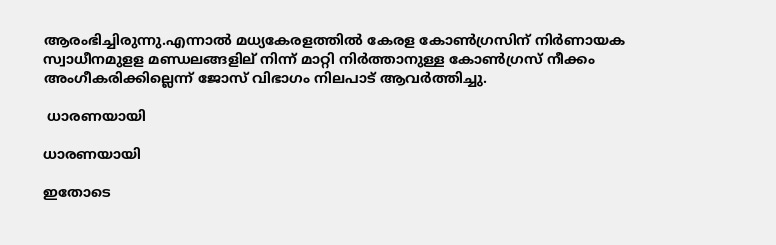ആരംഭിച്ചിരുന്നു.എന്നാൽ മധ്യകേരളത്തിൽ കേരള കോൺഗ്രസിന് നിർണായക സ്വാധീനമുളള മണ്ഡലങ്ങളില് നിന്ന് മാറ്റി നിർത്താനുള്ള കോൺഗ്രസ് നീക്കം അംഗീകരിക്കില്ലെന്ന് ജോസ് വിഭാഗം നിലപാട് ആവർത്തിച്ചു.

 ധാരണയായി

ധാരണയായി

ഇതോടെ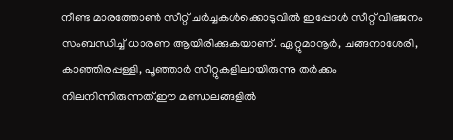നീണ്ട മാരത്തോൺ സീറ്റ് ചർച്ചകൾക്കൊടുവിൽ ഇപ്പോൾ സീറ്റ് വിഭജനം സംബന്ധിച്ച് ധാരണ ആയിരിക്കുകയാണ്. ഏറ്റുമാനൂർ, ചങ്ങനാശേരി, കാഞ്ഞിരപ്പള്ളി, പൂഞ്ഞാർ സീറ്റുകളിലായിരുന്നു തർക്കം നിലനിന്നിരുന്നത്.ഈ മണ്ഡലങ്ങളിൽ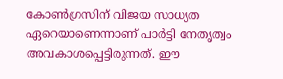കോൺഗ്രസിന് വിജയ സാധ്യത ഏറെയാണെന്നാണ് പാർട്ടി നേതൃത്വം അവകാശപ്പെട്ടിരുന്നത്. ഈ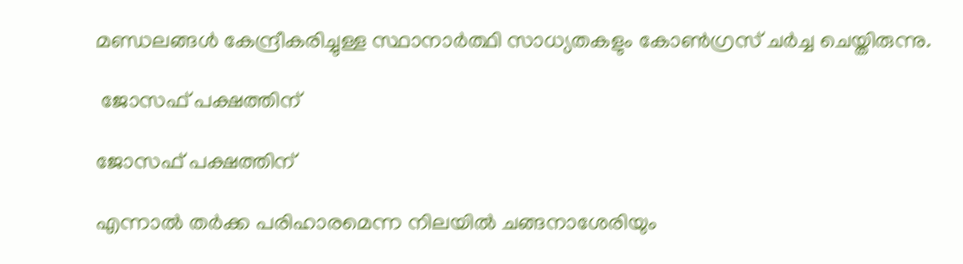മണ്ഡലങ്ങൾ കേന്ദ്രീകരിച്ചുള്ള സ്ഥാനാർത്ഥി സാധ്യതകളും കോൺഗ്രസ് ചർച്ച ചെയ്തിരുന്നു.

 ജോസഫ് പക്ഷത്തിന്

ജോസഫ് പക്ഷത്തിന്

എന്നാൽ തർക്ക പരിഹാരമെന്ന നിലയിൽ ചങ്ങനാശേരിയും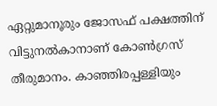ഏറ്റുമാനൂരും ജോസഫ് പക്ഷത്തിന് വിട്ടുനൽകാനാണ് കോൺഗ്രസ് തീരുമാനം. കാഞ്ഞിരപ്പള്ളിയും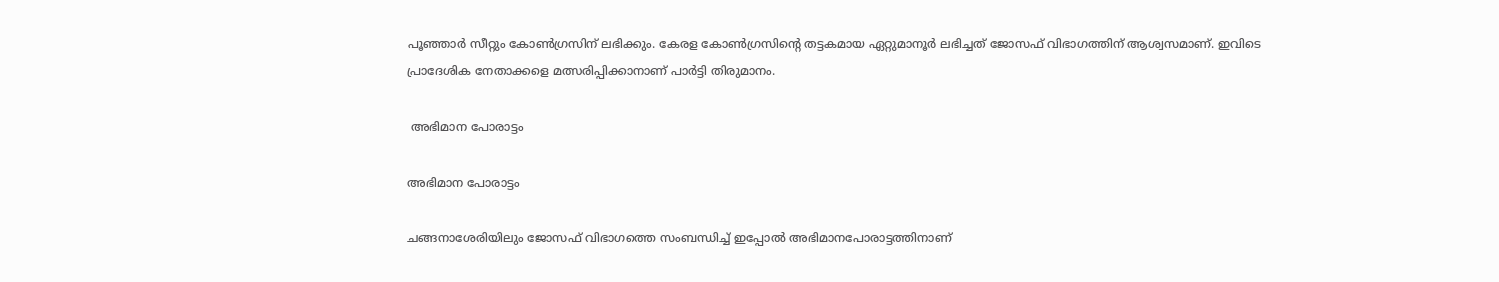പൂഞ്ഞാർ സീറ്റും കോൺഗ്രസിന് ലഭിക്കും. കേരള കോൺഗ്രസിന്റെ തട്ടകമായ ഏറ്റുമാനൂർ ലഭിച്ചത് ജോസഫ് വിഭാഗത്തിന് ആശ്വസമാണ്. ഇവിടെ പ്രാദേശിക നേതാക്കളെ മത്സരിപ്പിക്കാനാണ് പാർട്ടി തിരുമാനം.

 അഭിമാന പോരാട്ടം

അഭിമാന പോരാട്ടം

ചങ്ങനാശേരിയിലും ജോസഫ് വിഭാഗത്തെ സംബന്ധിച്ച് ഇപ്പോൽ അഭിമാനപോരാട്ടത്തിനാണ്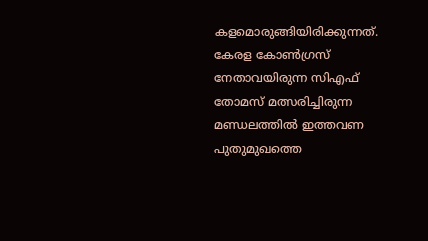കളമൊരുങ്ങിയിരിക്കുന്നത്. കേരള കോൺഗ്രസ് നേതാവയിരുന്ന സിഎഫ് തോമസ് മത്സരിച്ചിരുന്ന മണ്ഡലത്തിൽ ഇത്തവണ പുതുമുഖത്തെ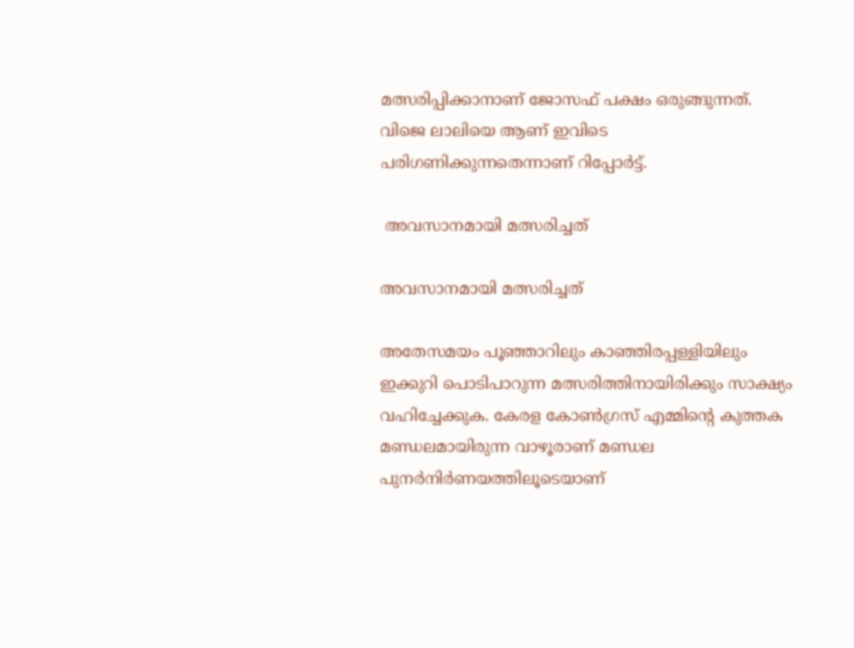മത്സരിപ്പിക്കാനാണ് ജോസഫ് പക്ഷം ഒരുങ്ങുന്നത്. വിജെ ലാലിയെ ആണ് ഇവിടെ പരിഗണിക്കുന്നതെന്നാണ് റിപ്പോർട്ട്.

 അവസാനമായി മത്സരിച്ചത്

അവസാനമായി മത്സരിച്ചത്

അതേസമയം പൂഞ്ഞാറിലും കാഞ്ഞിരപ്പള്ളിയിലും ഇക്കുറി പൊടിപാറുന്ന മത്സരിത്തിനായിരിക്കും സാക്ഷ്യം വഹിച്ചേക്കുക. കേരള കോൺഗ്രസ് എമ്മിന്റെ കുത്തക മണ്ഡലമായിരുന്ന വാഴൂരാണ് മണ്ഡല പുനർനിർണയത്തിലൂടെയാണ്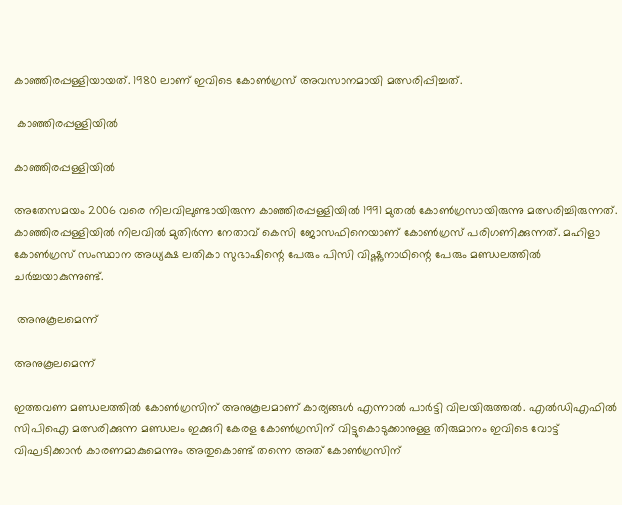കാഞ്ഞിരപ്പള്ളിയായത്. 1980 ലാണ് ഇവിടെ കോൺഗ്രസ് അവസാനമായി മത്സരിപ്പിച്ചത്.

 കാഞ്ഞിരപ്പള്ളിയിൽ

കാഞ്ഞിരപ്പള്ളിയിൽ

അതേസമയം 2006 വരെ നിലവിലുണ്ടായിരുന്ന കാഞ്ഞിരപ്പള്ളിയിൽ 1991 മുതൽ കോൺഗ്രസായിരുന്നു മത്സരിച്ചിരുന്നത്. കാഞ്ഞിരപ്പള്ളിയിൽ നിലവിൽ മുതിർന്ന നേതാവ് കെസി ജോസഫിനെയാണ് കോൺഗ്രസ് പരിഗണിക്കുന്നത്. മഹിളാ കോൺഗ്രസ് സംസ്ഥാന അധ്യക്ഷ ലതികാ സുഭാഷിന്റെ പേരും പിസി വിഷ്ണുനാഥിന്റെ പേരും മണ്ഡലത്തിൽ ചർച്ചയാകുന്നുണ്ട്.

 അനുകൂലമെന്ന്

അനുകൂലമെന്ന്

ഇത്തവണ മണ്ഡലത്തിൽ കോൺഗ്രസിന് അനുകൂലമാണ് കാര്യങ്ങൾ എന്നാൽ പാർട്ടി വിലയിരുത്തൽ. എൽഡിഎഫിൽ സിപിഐ മത്സരിക്കുന്ന മണ്ഡലം ഇക്കുറി കേരള കോൺഗ്രസിന് വിട്ടുകൊടുക്കാനുള്ള തിരുമാനം ഇവിടെ വോട്ട് വിഘടിക്കാൻ കാരണമാകുമെന്നും അതുകൊണ്ട് തന്നെ അത് കോൺഗ്രസിന്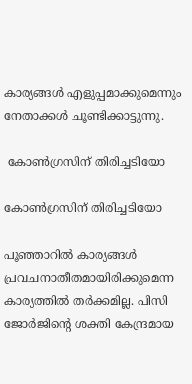കാര്യങ്ങൾ എളുപ്പമാക്കുമെന്നും നേതാക്കൾ ചൂണ്ടിക്കാട്ടുന്നു.

 കോൺഗ്രസിന് തിരിച്ചടിയോ

കോൺഗ്രസിന് തിരിച്ചടിയോ

പൂഞ്ഞാറിൽ കാര്യങ്ങൾ പ്രവചനാതീതമായിരിക്കുമെന്ന കാര്യത്തിൽ തർക്കമില്ല. പിസി ജോർജിന്റെ ശക്തി കേന്ദ്രമായ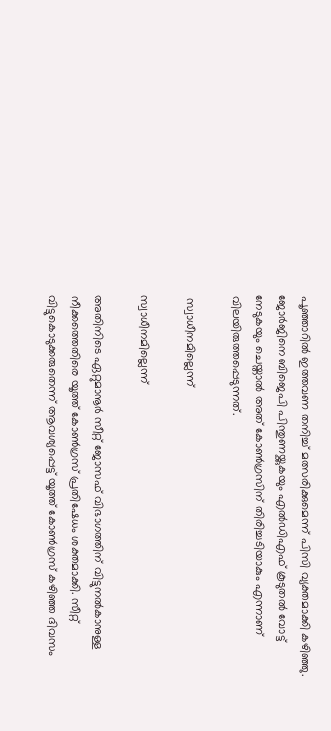പൂഞ്ഞാറിൽ ഇത്തവണ തനിച്ച് മത്സരിക്കുമെന്ന് പിസി വ്യക്തമാക്കി കഴിഞ്ഞു. ജോർജിനെ ബിജെപി പിന്തുണയ്ക്കുകയും എൽഡിഎഫ് കൂടുതൽ വോട്ട് നേടുകയും ചെയ്താൽ അത് കോൺഗ്രസിന് തിരിച്ചടിയാകും എന്നാണ് വിലയിരുത്തപ്പെടുന്നത്.

 സ്വാധീനമില്ലെന്ന്

സ്വാധീനമില്ലെന്ന്

അതിനിടെ ഏറ്റുമാനൂർ സീറ്റ് ജോസഫ് വിഭാഗത്തിന് വിട്ടുനൽകാനുള്ള നീക്കത്തെതിരെ യൂത്ത് കോൺഗ്രസ് പ്രതിഷേധം ശക്തമാക്കി. സീറ്റ് വിട്ടുകൊടുക്കരുതെന്ന് ആവശ്യപ്പെട്ട് യൂത്ത് കോണ്‍ഗ്രസ് കഴിഞ്ഞ ദിവസം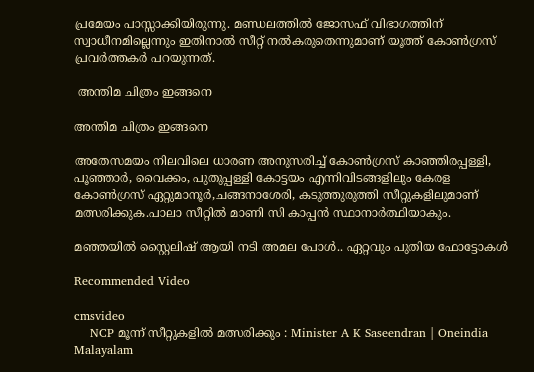പ്രമേയം പാസ്സാക്കിയിരുന്നു. മണ്ഡലത്തില്‍ ജോസഫ് വിഭാഗത്തിന് സ്വാധീനമില്ലെന്നും ഇതിനാല്‍ സീറ്റ് നല്‍കരുതെന്നുമാണ് യൂത്ത് കോണ്‍ഗ്രസ് പ്രവര്‍ത്തകര്‍ പറയുന്നത്.

 അന്തിമ ചിത്രം ഇങ്ങനെ

അന്തിമ ചിത്രം ഇങ്ങനെ

അതേസമയം നിലവിലെ ധാരണ അനുസരിച്ച് കോൺഗ്രസ് കാഞ്ഞിരപ്പള്ളി, പൂഞ്ഞാർ, വൈക്കം, പുതുപ്പള്ളി കോട്ടയം എന്നിവിടങ്ങളിലും കേരള കോൺഗ്രസ് ഏറ്റുമാനൂർ,ചങ്ങനാശേരി, കടുത്തുരുത്തി സീറ്റുകളിലുമാണ് മത്സരിക്കുക.പാലാ സീറ്റിൽ മാണി സി കാപ്പൻ സ്ഥാനാർത്ഥിയാകും.

മഞ്ഞയിൽ സ്റ്റൈലിഷ് ആയി നടി അമല പോൾ.. ഏറ്റവും പുതിയ ഫോട്ടോകൾ

Recommended Video

cmsvideo
    NCP മൂന്ന് സീറ്റുകളിൽ മത്സരിക്കും : Minister A K Saseendran | Oneindia Malayalam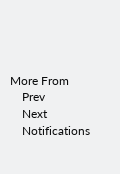More From
    Prev
    Next
    Notifications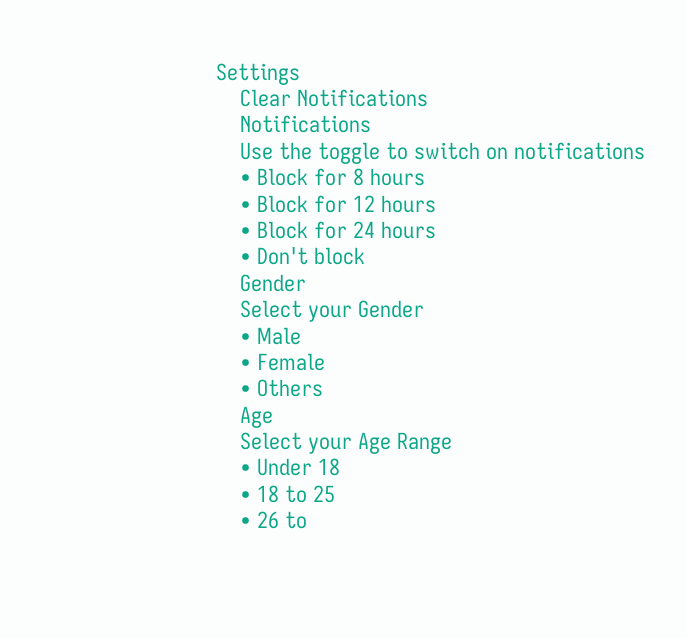Settings
    Clear Notifications
    Notifications
    Use the toggle to switch on notifications
    • Block for 8 hours
    • Block for 12 hours
    • Block for 24 hours
    • Don't block
    Gender
    Select your Gender
    • Male
    • Female
    • Others
    Age
    Select your Age Range
    • Under 18
    • 18 to 25
    • 26 to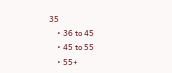35
    • 36 to 45
    • 45 to 55
    • 55+